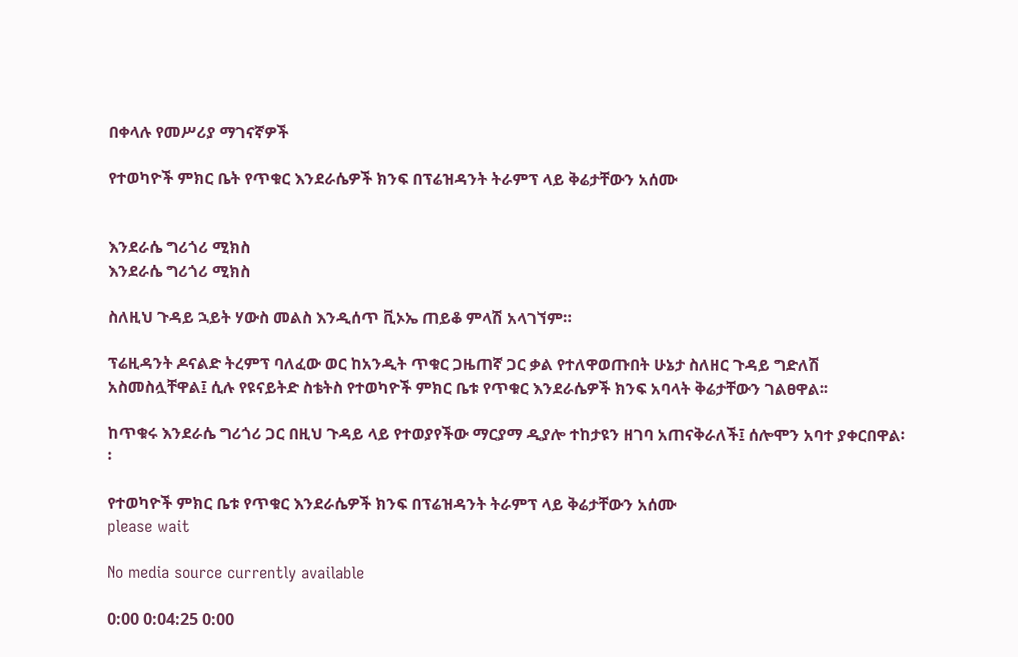በቀላሉ የመሥሪያ ማገናኛዎች

የተወካዮች ምክር ቤት የጥቁር እንደራሴዎች ክንፍ በፕሬዝዳንት ትራምፕ ላይ ቅሬታቸውን አሰሙ


እንደራሴ ግሪጎሪ ሚክስ
እንደራሴ ግሪጎሪ ሚክስ

ስለዚህ ጉዳይ ኋይት ሃውስ መልስ እንዲሰጥ ቪኦኤ ጠይቆ ምላሽ አላገኘም።

ፕሬዚዳንት ዶናልድ ትረምፕ ባለፈው ወር ከአንዲት ጥቁር ጋዜጠኛ ጋር ቃል የተለዋወጡበት ሁኔታ ስለዘር ጉዳይ ግድለሽ አስመስሏቸዋል፤ ሲሉ የዩናይትድ ስቴትስ የተወካዮች ምክር ቤቱ የጥቁር እንደራሴዎች ክንፍ አባላት ቅሬታቸውን ገልፀዋል፡፡

ከጥቁሩ እንደራሴ ግሪጎሪ ጋር በዚህ ጉዳይ ላይ የተወያየችው ማርያማ ዲያሎ ተከታዩን ዘገባ አጠናቅራለች፤ ሰሎሞን አባተ ያቀርበዋል፡፡

የተወካዮች ምክር ቤቱ የጥቁር እንደራሴዎች ክንፍ በፕሬዝዳንት ትራምፕ ላይ ቅሬታቸውን አሰሙ
please wait

No media source currently available

0:00 0:04:25 0:00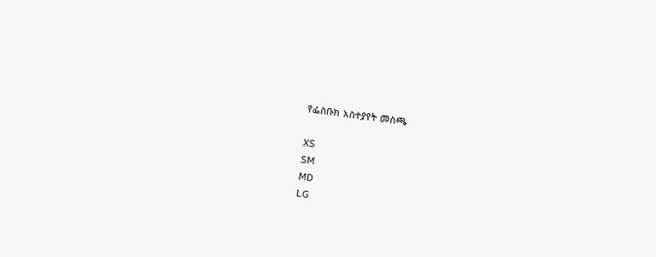የፌስቡክ አስተያየት መስጫ

XS
SM
MD
LG